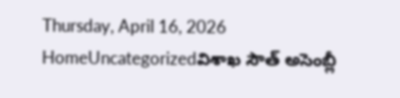Thursday, April 16, 2026
HomeUncategorizedవిశాఖ సౌత్ అసెంబ్లీ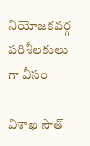నియోజకవర్గ పరిశీలకులు గా వీసం

విశాఖ సౌత్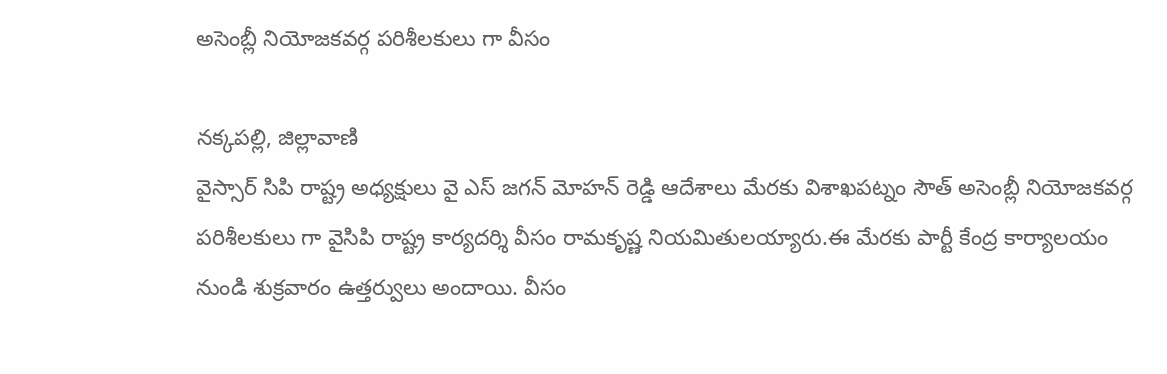అసెంబ్లీ నియోజకవర్గ పరిశీలకులు గా వీసం

నక్కపల్లి, జిల్లావాణి
వైస్సార్ సిపి రాష్ట్ర అధ్యక్షులు వై ఎస్ జగన్ మోహన్ రెడ్డి ఆదేశాలు మేరకు విశాఖపట్నం సౌత్ అసెంబ్లీ నియోజకవర్గ పరిశీలకులు గా వైసిపి రాష్ట్ర కార్యదర్శి వీసం రామకృష్ణ నియమితులయ్యారు.ఈ మేరకు పార్టీ కేంద్ర కార్యాలయం నుండి శుక్రవారం ఉత్తర్వులు అందాయి. వీసం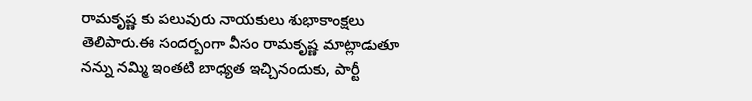రామకృష్ణ కు పలువురు నాయకులు శుభాకాంక్షలు తెలిపారు.ఈ సందర్బంగా వీసం రామకృష్ణ మాట్లాడుతూ నన్ను నమ్మి ఇంతటి బాధ్యత ఇచ్చినందుకు, పార్టీ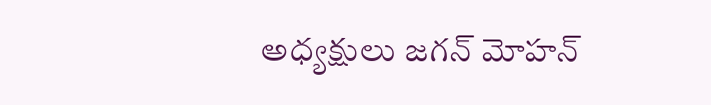అధ్యక్షులు జగన్ మోహన్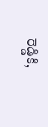రెడ్డికి,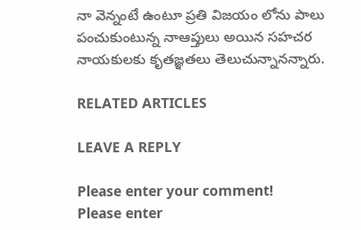నా వెన్నంటే ఉంటూ ప్రతి విజయం లోను పాలు పంచుకుంటున్న నాఆప్తులు అయిన సహచర నాయకులకు కృతజ్ఞతలు తెలుచున్నానన్నారు.

RELATED ARTICLES

LEAVE A REPLY

Please enter your comment!
Please enter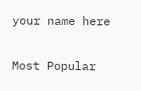your name here

Most Popular